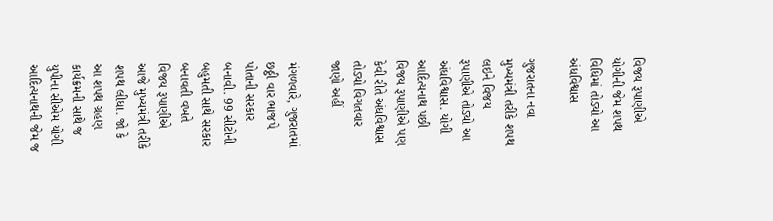વિજય રૂપાણીએ યોગીની જેમ શપથ વિધિમાં તોડ્યો આ અંધવિશ્વાસ

ગુજરાતના નવા મુખ્યમંત્રી તરીકે શપથ લઇને વિજય રૂપાણીએ તોડ્યો આ અંધવિશ્વાસ. યોગી આદિત્યનાથ પછી વિજય રૂપાણીએ પણ કેવી રીતે અંધવિશ્વાસ તોડ્યો વિગતવાર જાણો અહીં

મંગળવારે, ગુજરાતમાં છઠ્ઠી વાર ભાજપે પોતાની સરકાર બનાવી. 99 સીટોની બહુમતી સાથે સરકાર બનાવતી વખતે વિજય રૂપાણીએ આજે મુખ્યમંત્રી તરીકે શપથ લીધા. જો કે આ શપથ ગ્રહણ કાર્યક્રમની સાથે જ યુપીના સીએમ યોગી આદિત્યનાથની જેમ જ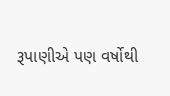રૂપાણીએ પણ વર્ષોથી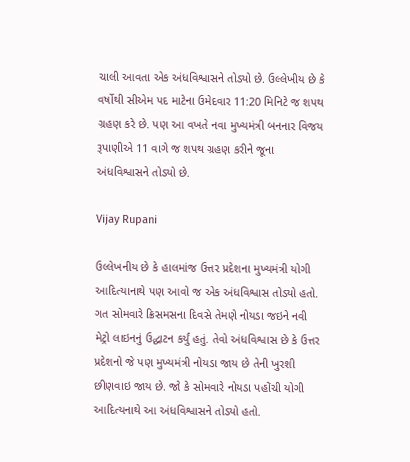ચાલી આવતા એક અંધવિશ્વાસને તોડ્યો છે. ઉલ્લેખીય છે કે વર્ષોથી સીએમ પદ માટેના ઉમેદવાર 11:20 મિનિટે જ શપથ ગ્રહણ કરે છે. પણ આ વખતે નવા મુખ્યમંત્રી બનનાર વિજય રૂપાણીએ 11 વાગે જ શપથ ગ્રહણ કરીને જૂના અંધવિશ્વાસને તોડ્યો છે.

Vijay Rupani

ઉલ્લેખનીય છે કે હાલમાંજ ઉત્તર પ્રદેશના મુખ્યમંત્રી યોગી આદિત્યાનાથે પણ આવો જ એક અંધવિશ્વાસ તોડ્યો હતો. ગત સોમવારે ક્રિસમસના દિવસે તેમણે નોયડા જઇને નવી મેટ્રો લાઇનનું ઉદ્ધાટન કર્યું હતું. તેવો અંધવિશ્વાસ છે કે ઉત્તર પ્રદેશનો જે પણ મુખ્યમંત્રી નોયડા જાય છે તેની ખુરશી છીણવાઇ જાય છે. જો કે સોમવારે નોયડા પહોંચી યોગી આદિત્યનાથે આ અંધવિશ્વાસને તોડ્યો હતો.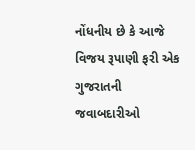નોંધનીય છે કે આજે વિજય રૂપાણી ફરી એક ગુજરાતની જવાબદારીઓ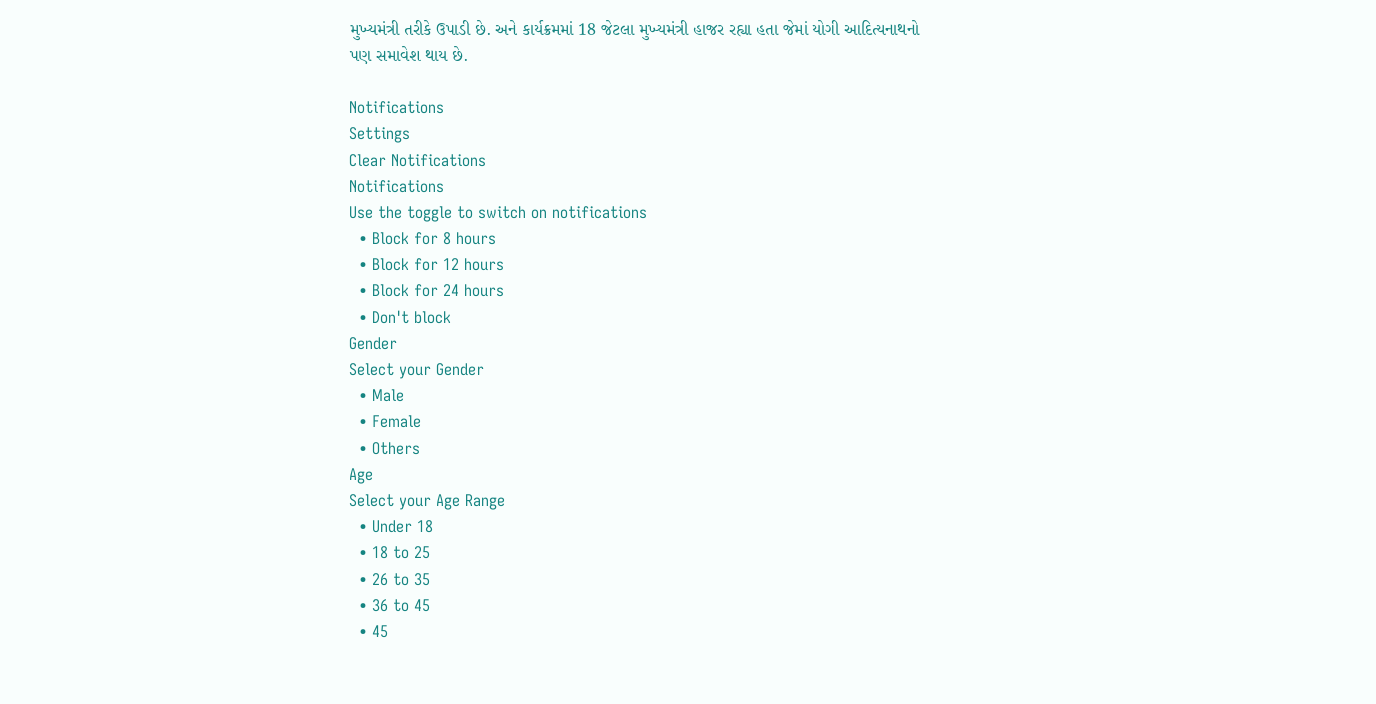મુખ્યમંત્રી તરીકે ઉપાડી છે. અને કાર્યક્રમમાં 18 જેટલા મુખ્યમંત્રી હાજર રહ્યા હતા જેમાં યોગી આદિત્યનાથનો પણ સમાવેશ થાય છે.

Notifications
Settings
Clear Notifications
Notifications
Use the toggle to switch on notifications
  • Block for 8 hours
  • Block for 12 hours
  • Block for 24 hours
  • Don't block
Gender
Select your Gender
  • Male
  • Female
  • Others
Age
Select your Age Range
  • Under 18
  • 18 to 25
  • 26 to 35
  • 36 to 45
  • 45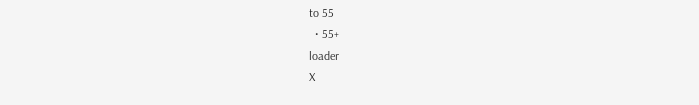to 55
  • 55+
loader
X